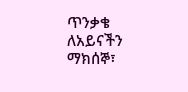ጥንቃቄ ለአይናችን
ማክሰኞ፣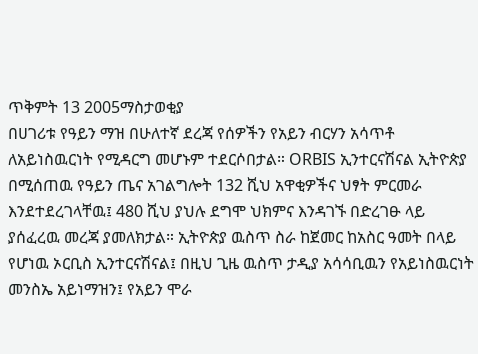ጥቅምት 13 2005ማስታወቂያ
በሀገሪቱ የዓይን ማዝ በሁለተኛ ደረጃ የሰዎችን የአይን ብርሃን አሳጥቶ ለአይነስዉርነት የሚዳርግ መሆኑም ተደርሶበታል። ORBIS ኢንተርናሽናል ኢትዮጵያ በሚሰጠዉ የዓይን ጤና አገልግሎት 132 ሺህ አዋቂዎችና ህፃት ምርመራ እንደተደረገላቸዉ፤ 480 ሺህ ያህሉ ደግሞ ህክምና እንዳገኙ በድረገፁ ላይ ያሰፈረዉ መረጃ ያመለክታል። ኢትዮጵያ ዉስጥ ስራ ከጀመር ከአስር ዓመት በላይ የሆነዉ ኦርቢስ ኢንተርናሽናል፤ በዚህ ጊዜ ዉስጥ ታዲያ አሳሳቢዉን የአይነስዉርነት መንስኤ አይነማዝን፤ የአይን ሞራ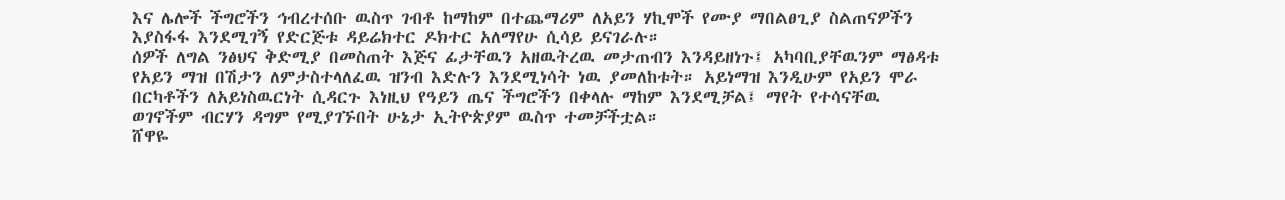እና ሌሎች ችግሮችን ኅብረተሰቡ ዉስጥ ገብቶ ከማከም በተጨማሪም ለአይን ሃኪሞች የሙያ ማበልፀጊያ ስልጠናዎችን እያስፋፋ እንደሚገኝ የድርጅቱ ዳይሬክተር ዶክተር አለማየሁ ሲሳይ ይናገራሉ።
ሰዎች ለግል ንፅህና ቅድሚያ በመስጠት እጅና ፊታቸዉን አዘዉትረዉ መታጠብን እንዳይዘነጉ፤ አካባቢያቸዉንም ማፅዳቱ የአይን ማዝ በሽታን ለምታስተላለፈዉ ዝንብ እድሉን እንደሚነሳት ነዉ ያመለከቱት። አይነማዝ እንዲሁም የአይን ሞራ በርካቶችን ለአይነስዉርነት ሲዳርጉ እነዚህ የዓይን ጤና ችግሮችን በቀላሉ ማከም እንደሚቻል፤ ማየት የተሳናቸዉ ወገኖችም ብርሃን ዳግም የሚያገኙበት ሁኔታ ኢትዮጵያም ዉስጥ ተመቻችቷል።
ሸዋዬ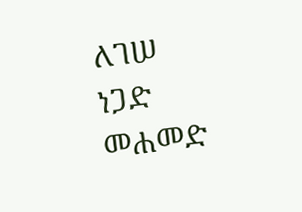ለገሠ
ነጋድ መሐመድ